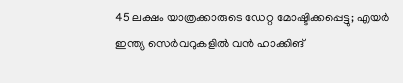45 ലക്ഷം യാത്രക്കാരുടെ ഡേറ്റ മോഷ്ടിക്കപ്പെട്ടു; എയര്‍ ഇന്ത്യ സെര്‍വറുകളില്‍ വന്‍ ഹാക്കിങ്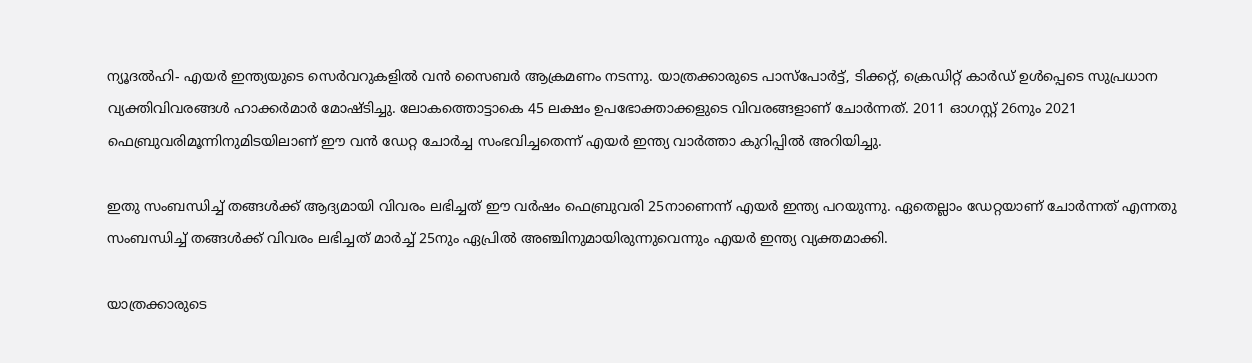ന്യൂദല്‍ഹി- എയര്‍ ഇന്ത്യയുടെ സെര്‍വറുകളില്‍ വന്‍ സൈബര്‍ ആക്രമണം നടന്നു. യാത്രക്കാരുടെ പാസ്‌പോര്‍ട്ട്, ടിക്കറ്റ്, ക്രെഡിറ്റ് കാര്‍ഡ് ഉള്‍പ്പെടെ സുപ്രധാന വ്യക്തിവിവരങ്ങള്‍ ഹാക്കര്‍മാര്‍ മോഷ്ടിച്ചു. ലോകത്തൊട്ടാകെ 45 ലക്ഷം ഉപഭോക്താക്കളുടെ വിവരങ്ങളാണ് ചോര്‍ന്നത്. 2011 ഓഗസ്റ്റ് 26നും 2021 ഫെബ്രുവരിമൂന്നിനുമിടയിലാണ് ഈ വന്‍ ഡേറ്റ ചോര്‍ച്ച സംഭവിച്ചതെന്ന് എയര്‍ ഇന്ത്യ വാര്‍ത്താ കുറിപ്പില്‍ അറിയിച്ചു.

ഇതു സംബന്ധിച്ച് തങ്ങള്‍ക്ക് ആദ്യമായി വിവരം ലഭിച്ചത് ഈ വര്‍ഷം ഫെബ്രുവരി 25നാണെന്ന് എയര്‍ ഇന്ത്യ പറയുന്നു. ഏതെല്ലാം ഡേറ്റയാണ് ചോര്‍ന്നത് എന്നതു സംബന്ധിച്ച് തങ്ങള്‍ക്ക് വിവരം ലഭിച്ചത് മാര്‍ച്ച് 25നും ഏപ്രില്‍ അഞ്ചിനുമായിരുന്നുവെന്നും എയര്‍ ഇന്ത്യ വ്യക്തമാക്കി.

യാത്രക്കാരുടെ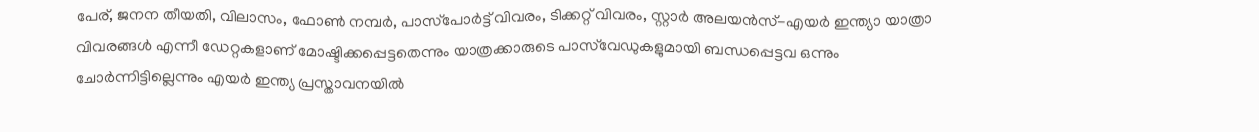പേര്, ജനന തീയതി, വിലാസം, ഫോണ്‍ നമ്പര്‍, പാസ്‌പോര്‍ട്ട് വിവരം, ടിക്കറ്റ് വിവരം, സ്റ്റാര്‍ അലയന്‍സ്-എയര്‍ ഇന്ത്യാ യാത്രാ വിവരങ്ങള്‍ എന്നീ ഡേറ്റകളാണ് മോഷ്ടിക്കപ്പെട്ടതെന്നും യാത്രക്കാരുടെ പാസ്‌വേഡുകളുമായി ബന്ധപ്പെട്ടവ ഒന്നും ചോര്‍ന്നിട്ടില്ലെന്നും എയര്‍ ഇന്ത്യ പ്രസ്താവനയില്‍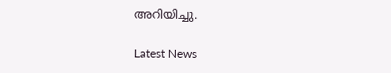അറിയിച്ചു.

Latest News